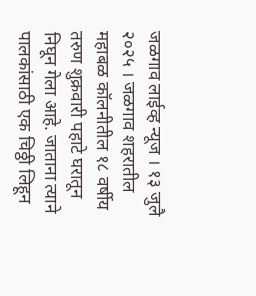जळगाव लाईव्ह न्यूज । १३ जुलै २०२५ । जळगाव शहरातील महाबळ कॉलनीतील १८ वर्षीय तरुण शुक्रवारी पहाटे घरातून निघून गेला आहे. जाताना त्याने पालकांसाठी एक चिठ्ठी लिहून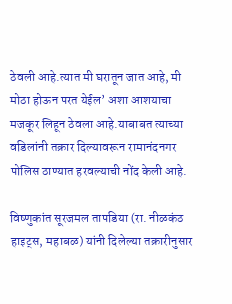ठेवली आहे.त्यात मी घरातून जात आहे, मी मोठा होऊन परत येईल’ अशा आशयाचा मजकूर लिहून ठेवला आहे.याबाबत त्याच्या वडिलांनी तक्रार दिल्यावरून रामानंदनगर पोलिस ठाण्यात हरवल्याची नोंद केली आहे.

विष्णुकांत सूरजमल तापडिया (रा. नीळकंठ हाइट्स, महाबळ) यांनी दिलेल्या तक्रारीनुसार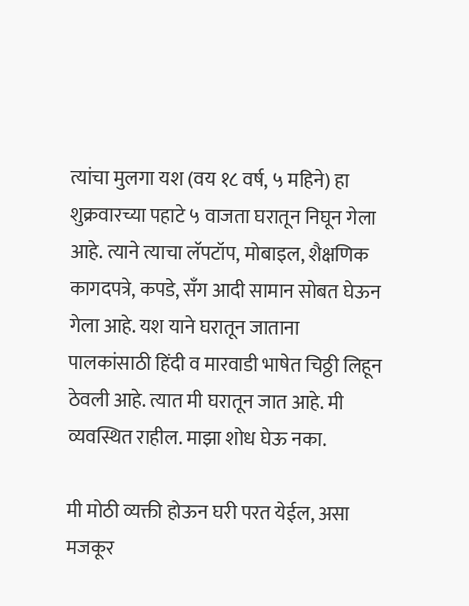त्यांचा मुलगा यश (वय १८ वर्ष, ५ महिने) हा शुक्रवारच्या पहाटे ५ वाजता घरातून निघून गेला आहे. त्याने त्याचा लॅपटॉप, मोबाइल, शैक्षणिक कागदपत्रे, कपडे, सँग आदी सामान सोबत घेऊन गेला आहे. यश याने घरातून जाताना पालकांसाठी हिंदी व मारवाडी भाषेत चिठ्ठी लिहून ठेवली आहे. त्यात मी घरातून जात आहे. मी व्यवस्थित राहील. माझा शोध घेऊ नका.

मी मोठी व्यक्ती होऊन घरी परत येईल, असा मजकूर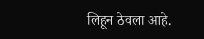लिहून ठेवला आहे.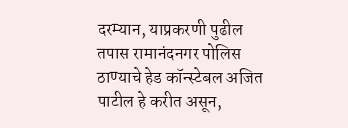दरम्यान, याप्रकरणी पुढील तपास रामानंदनगर पोलिस ठाण्याचे हेड कॉन्स्टेबल अजित पाटील हे करीत असून,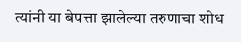त्यांनी या बेपत्ता झालेल्या तरुणाचा शोध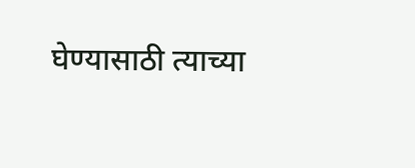घेण्यासाठी त्याच्या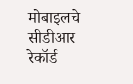मोबाइलचे सीडीआर रेकॉर्ड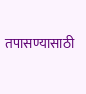तपासण्यासाठी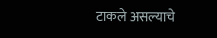टाकले असल्याचे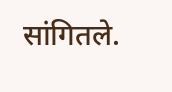सांगितले.